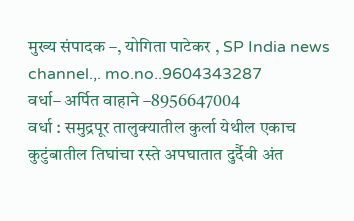मुख्य संपादक –, योगिता पाटेकर , SP India news channel.,. mo.no..9604343287
वर्धा– अर्पित वाहाने –8956647004
वर्धा : समुद्रपूर तालुक्यातील कुर्ला येथील एकाच कुटुंबातील तिघांचा रस्ते अपघातात दुर्दैवी अंत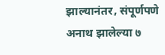झाल्यानंतर, संपूर्णपणे अनाथ झालेल्या ७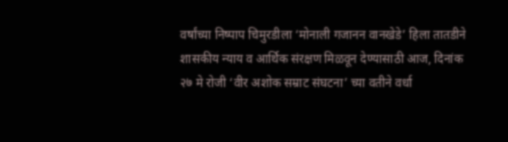वर्षांच्या निष्पाप चिमुरडीला ‘मोनाली गजानन वानखेडे’ हिला तातडीने शासकीय न्याय व आर्थिक संरक्षण मिळवून देण्यासाठी आज, दिनांक २७ मे रोजी ‘वीर अशोक सम्राट संघटना’ च्या वतीने वर्धा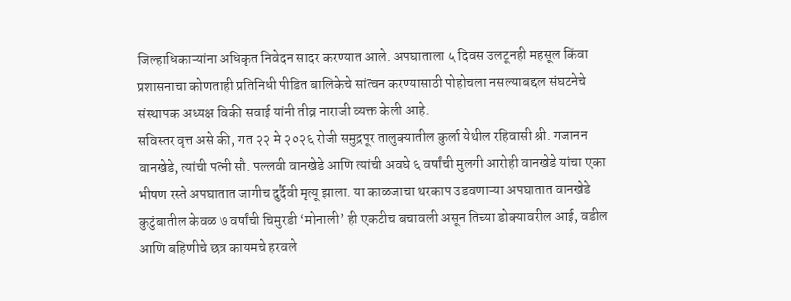जिल्हाधिकाऱ्यांना अधिकृत निवेदन सादर करण्यात आले. अपघाताला ५ दिवस उलटूनही महसूल किंवा प्रशासनाचा कोणताही प्रतिनिधी पीडित बालिकेचे सांत्वन करण्यासाठी पोहोचला नसल्याबद्दल संघटनेचे संस्थापक अध्यक्ष विकी सवाई यांनी तीव्र नाराजी व्यक्त केली आहे.
सविस्तर वृत्त असे की, गत २२ मे २०२६ रोजी समुद्रपूर तालुक्यातील कुर्ला येथील रहिवासी श्री. गजानन वानखेडे, त्यांची पत्नी सौ. पल्लवी वानखेडे आणि त्यांची अवघे ६ वर्षांची मुलगी आरोही वानखेडे यांचा एका भीषण रस्ते अपघातात जागीच दुर्दैवी मृत्यू झाला. या काळजाचा थरकाप उडवणाऱ्या अपघातात वानखेडे कुटुंबातील केवळ ७ वर्षांची चिमुरडी ‘मोनाली’ ही एकटीच बचावली असून तिच्या डोक्यावरील आई, वडील आणि बहिणीचे छत्र कायमचे हरवले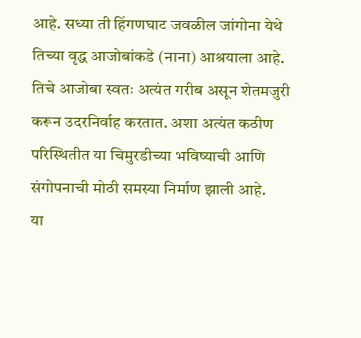आहे. सध्या ती हिंगणघाट जवळील जांगोना येथे तिच्या वृद्ध आजोबांकडे (नाना) आश्रयाला आहे. तिचे आजोबा स्वतः अत्यंत गरीब असून शेतमजुरी करून उदरनिर्वाह करतात. अशा अत्यंत कठीण परिस्थितीत या चिमुरडीच्या भविष्याची आणि संगोपनाची मोठी समस्या निर्माण झाली आहे.
या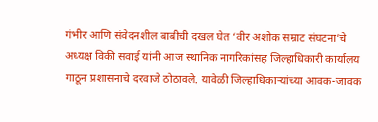गंभीर आणि संवेदनशील बाबीची दखल घेत ‘वीर अशोक सम्राट संघटना’चे अध्यक्ष विकी सवाई यांनी आज स्थानिक नागरिकांसह जिल्हाधिकारी कार्यालय गाठून प्रशासनाचे दरवाजे ठोठावले. यावेळी जिल्हाधिकाऱ्यांच्या आवक-जावक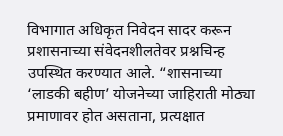विभागात अधिकृत निवेदन सादर करून प्रशासनाच्या संवेदनशीलतेवर प्रश्नचिन्ह उपस्थित करण्यात आले. “शासनाच्या ‘लाडकी बहीण’ योजनेच्या जाहिराती मोठ्या प्रमाणावर होत असताना, प्रत्यक्षात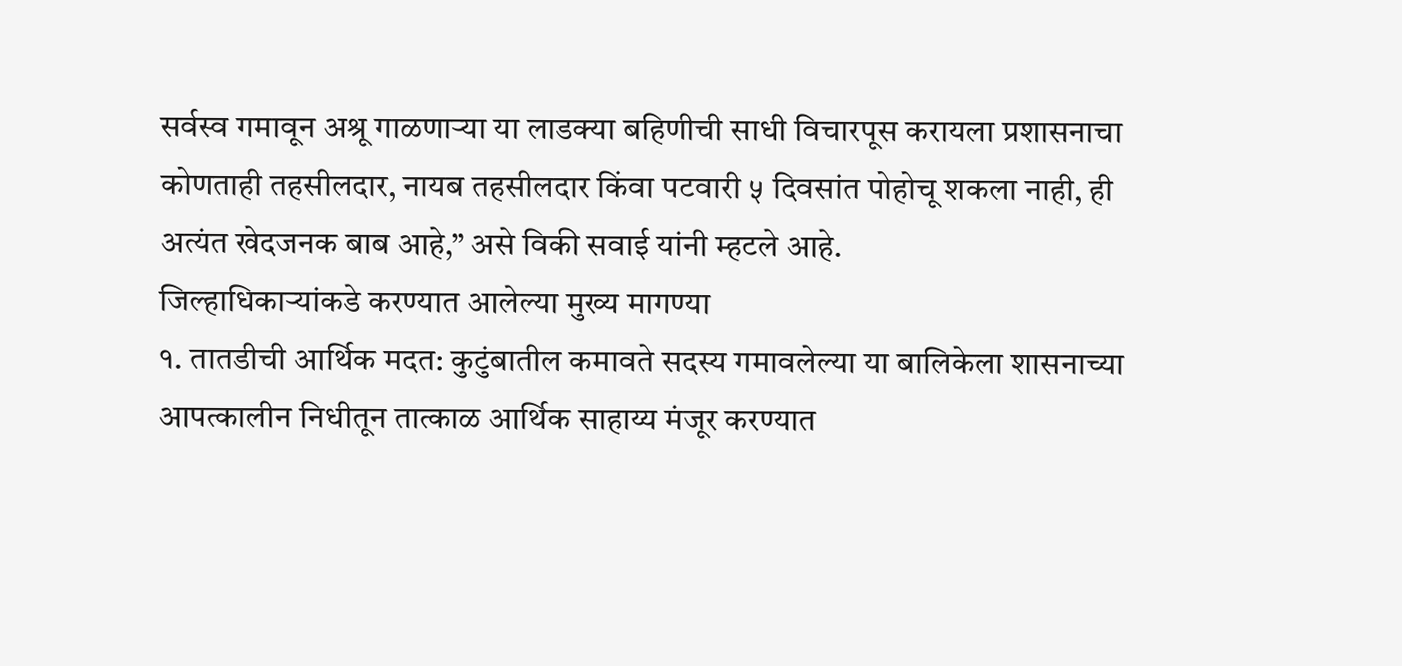सर्वस्व गमावून अश्रू गाळणाऱ्या या लाडक्या बहिणीची साधी विचारपूस करायला प्रशासनाचा कोणताही तहसीलदार, नायब तहसीलदार किंवा पटवारी ५ दिवसांत पोहोचू शकला नाही, ही अत्यंत खेदजनक बाब आहे,” असे विकी सवाई यांनी म्हटले आहे.
जिल्हाधिकाऱ्यांकडे करण्यात आलेल्या मुख्य मागण्या
१. तातडीची आर्थिक मदत: कुटुंबातील कमावते सदस्य गमावलेल्या या बालिकेला शासनाच्या आपत्कालीन निधीतून तात्काळ आर्थिक साहाय्य मंजूर करण्यात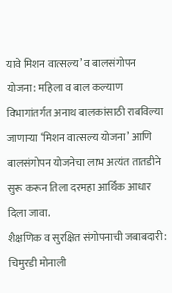यावे मिशन वात्सल्य’ व बालसंगोपन योजना: महिला व बाल कल्याण विभागांतर्गत अनाथ बालकांसाठी राबविल्या जाणाऱ्या ‘मिशन वात्सल्य योजना’ आणि बालसंगोपन योजनेचा लाभ अत्यंत तातडीने सुरू करून तिला दरमहा आर्थिक आधार दिला जावा.
शैक्षणिक व सुरक्षित संगोपनाची जबाबदारी: चिमुरडी मोनाली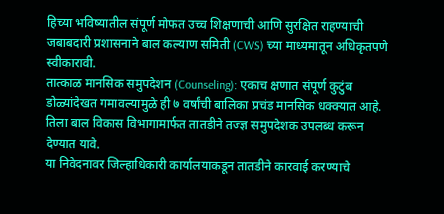हिच्या भविष्यातील संपूर्ण मोफत उच्च शिक्षणाची आणि सुरक्षित राहण्याची जबाबदारी प्रशासनाने बाल कल्याण समिती (CWS) च्या माध्यमातून अधिकृतपणे स्वीकारावी.
तात्काळ मानसिक समुपदेशन (Counseling): एकाच क्षणात संपूर्ण कुटुंब डोळ्यांदेखत गमावल्यामुळे ही ७ वर्षांची बालिका प्रचंड मानसिक धक्क्यात आहे. तिला बाल विकास विभागामार्फत तातडीने तज्ज्ञ समुपदेशक उपलब्ध करून देण्यात यावे.
या निवेदनावर जिल्हाधिकारी कार्यालयाकडून तातडीने कारवाई करण्याचे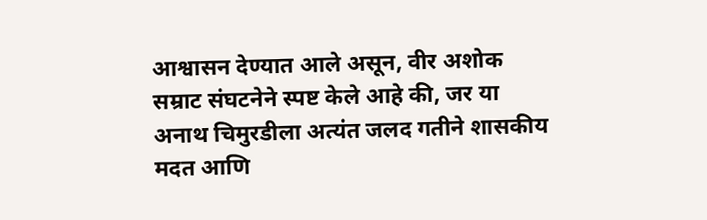आश्वासन देण्यात आले असून, वीर अशोक सम्राट संघटनेने स्पष्ट केले आहे की, जर या अनाथ चिमुरडीला अत्यंत जलद गतीने शासकीय मदत आणि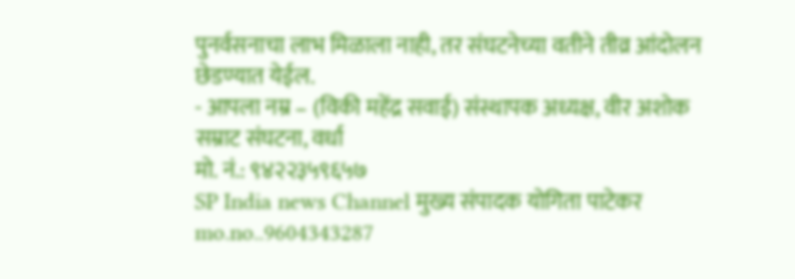पुनर्वसनाचा लाभ मिळाला नाही, तर संघटनेच्या वतीने तीव्र आंदोलन छेडण्यात येईल.
- आपला नम्र – (विकी महेंद्र सवाई) संस्थापक अध्यक्ष, वीर अशोक सम्राट संघटना, वर्धा
मो. नं.: ९४२२३५९६५७
SP India news Channel मुख्य संपादक योगिता पाटेकर mo.no..9604343287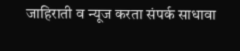जाहिराती व न्यूज करता संपर्क साधावा